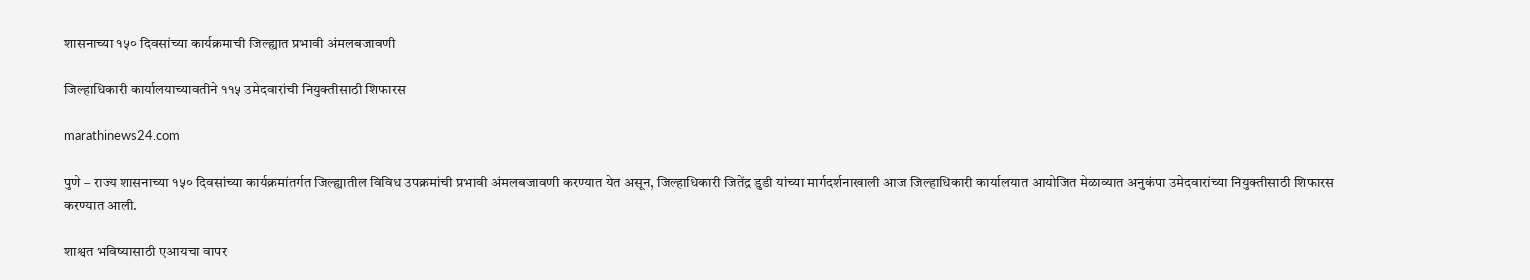शासनाच्या १५० दिवसांच्या कार्यक्रमाची जिल्ह्यात प्रभावी अंमलबजावणी

जिल्हाधिकारी कार्यालयाच्यावतीने ११५ उमेदवारांची नियुक्तीसाठी शिफारस

marathinews24.com

पुणे – राज्य शासनाच्या १५० दिवसांच्या कार्यक्रमांतर्गत जिल्ह्यातील विविध उपक्रमांची प्रभावी अंमलबजावणी करण्यात येत असून, जिल्हाधिकारी जितेंद्र डुडी यांच्या मार्गदर्शनाखाली आज जिल्हाधिकारी कार्यालयात आयोजित मेळाव्यात अनुकंपा उमेदवारांच्या नियुक्तीसाठी शिफारस करण्यात आली.

शाश्वत भविष्यासाठी एआयचा वापर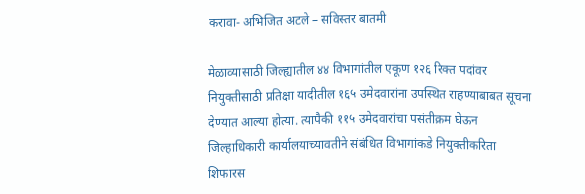करावा- अभिजित अटले – सविस्तर बातमी

मेळाव्यासाठी जिल्ह्यातील ४४ विभागांतील एकूण १२६ रिक्त पदांवर नियुक्तीसाठी प्रतिक्षा यादीतील १६५ उमेदवारांना उपस्थित राहण्याबाबत सूचना देण्यात आल्या होत्या. त्यापैकी ११५ उमेदवारांचा पसंतीक्रम घेऊन जिल्हाधिकारी कार्यालयाच्यावतीने संबंधित विभागांकडे नियुक्तीकरिता शिफारस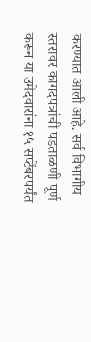करण्यात आली आहे. सर्व विभागीय स्तरावर कागदपत्रांची पडताळणी पूर्ण करून या उमेदवारांना १५ सप्टेंबरपर्यंत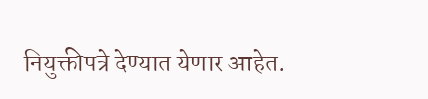नियुक्तीपत्रे देण्यात येणार आहेत.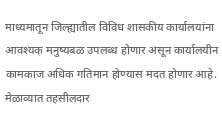माध्यमातून जिल्ह्यातील विविध शासकीय कार्यालयांना आवश्यक मनुष्यबळ उपलब्ध होणार असून कार्यालयीन कामकाज अधिक गतिमान होण्यास मदत होणार आहे. मेळाव्यात तहसीलदार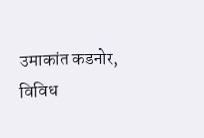उमाकांत कडनोर, विविध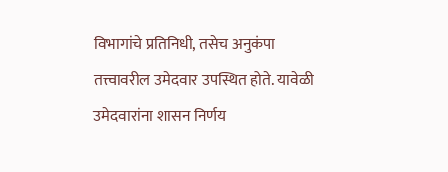विभागांचे प्रतिनिधी, तसेच अनुकंपा तत्त्वावरील उमेदवार उपस्थित होते. यावेळी उमेदवारांना शासन निर्णय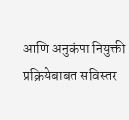आणि अनुकंपा नियुक्ती प्रक्रियेबाबत सविस्तर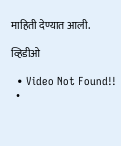माहिती देण्यात आली.

व्हिडीओ

  • Video Not Found!!
  •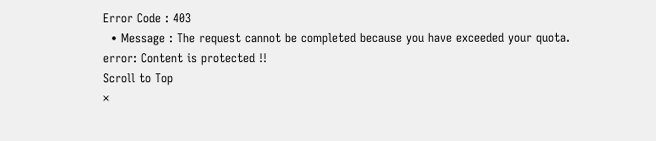Error Code : 403
  • Message : The request cannot be completed because you have exceeded your quota.
error: Content is protected !!
Scroll to Top
×